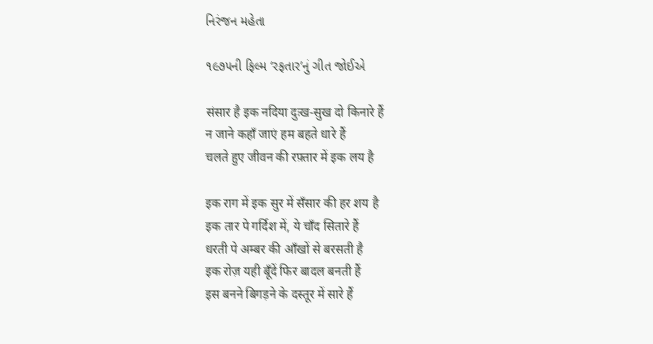નિરંજન મહેતા

૧૯૭૫ની ફિલ્મ ‘રફતાર’નું ગીત જોઈએ

संसार है इक नदिया दुःख-सुख दो किनारे हैं
न जाने कहाँ जाएं हम बहते धारे हैं
चलते हुए जीवन की रफ़्तार में इक लय है

इक राग में इक सुर में सँसार की हर शय है
इक तार पे गर्दिश में, ये चाँद सितारे हैं
धरती पे अम्बर की आँखों से बरसती है
इक रोज़ यही बूँदें फिर बादल बनती हैं
इस बनने बिगड़ने के दस्तूर में सारे हैं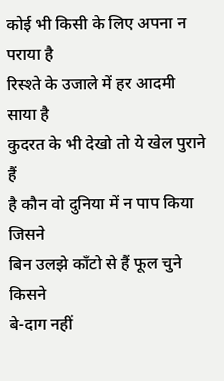कोई भी किसी के लिए अपना न पराया है
रिस्श्ते के उजाले में हर आदमी साया है
कुदरत के भी देखो तो ये खेल पुराने हैं
है कौन वो दुनिया में न पाप किया जिसने
बिन उलझे काँटो से हैं फूल चुने किसने
बे-दाग नहीं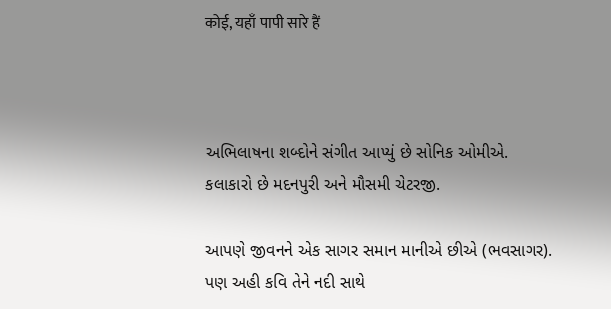कोई, यहाँ पापी सारे हैं



અભિલાષના શબ્દોને સંગીત આપ્યું છે સોનિક ઓમીએ. કલાકારો છે મદનપુરી અને મૌસમી ચેટરજી.

આપણે જીવનને એક સાગર સમાન માનીએ છીએ (ભવસાગર). પણ અહી કવિ તેને નદી સાથે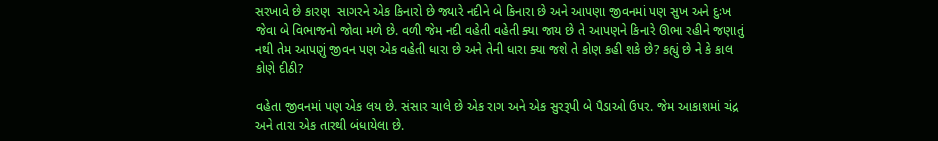સરખાવે છે કારણ  સાગરને એક કિનારો છે જ્યારે નદીને બે કિનારા છે અને આપણા જીવનમાં પણ સુખ અને દુઃખ જેવા બે વિભાજનો જોવા મળે છે. વળી જેમ નદી વહેતી વહેતી ક્યા જાય છે તે આપણને કિનારે ઊભા રહીને જણાતું નથી તેમ આપણું જીવન પણ એક વહેતી ધારા છે અને તેની ધારા ક્યા જશે તે કોણ કહી શકે છે? કહ્યું છે ને કે કાલ કોણે દીઠી?

વહેતા જીવનમાં પણ એક લય છે. સંસાર ચાલે છે એક રાગ અને એક સુરરૂપી બે પૈડાઓ ઉપર. જેમ આકાશમાં ચંદ્ર અને તારા એક તારથી બંધાયેલા છે.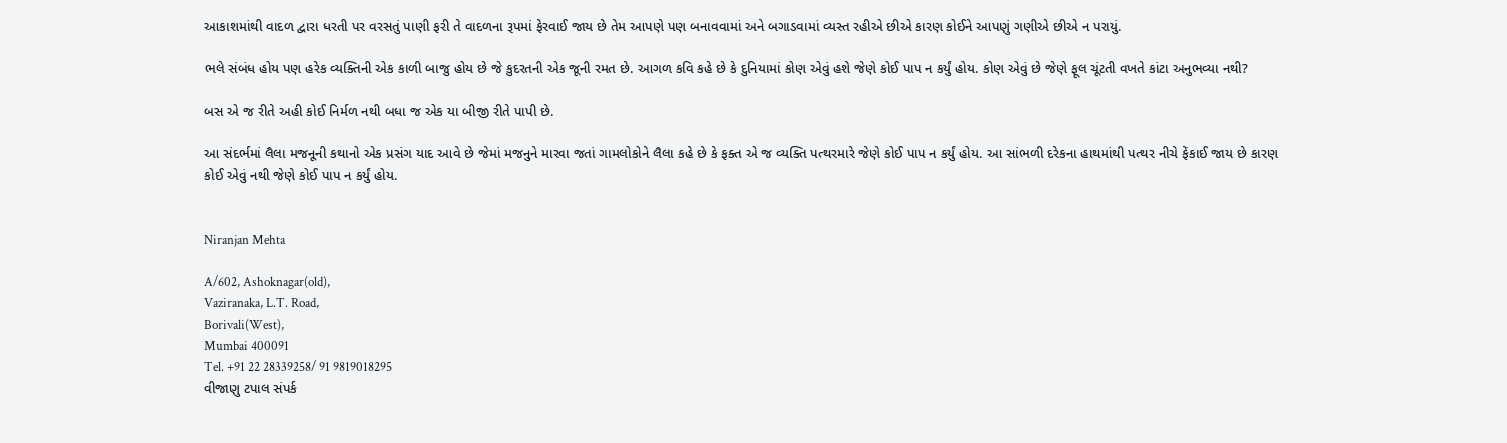આકાશમાંથી વાદળ દ્વારા ધરતી પર વરસતું પાણી ફરી તે વાદળના રૂપમાં ફેરવાઈ જાય છે તેમ આપણે પણ બનાવવામાં અને બગાડવામાં વ્યસ્ત રહીએ છીએ કારણ કોઈને આપણું ગણીએ છીએ ન પરાયું.

ભલે સંબંધ હોય પણ હરેક વ્યક્તિની એક કાળી બાજુ હોય છે જે કુદરતની એક જૂની રમત છે. આગળ કવિ કહે છે કે દુનિયામાં કોણ એવું હશે જેણે કોઈ પાપ ન કર્યું હોય. કોણ એવું છે જેણે ફૂલ ચૂંટતી વખતે કાંટા અનુભવ્યા નથી?

બસ એ જ રીતે અહી કોઈ નિર્મળ નથી બધા જ એક યા બીજી રીતે પાપી છે.

આ સંદર્ભમાં લૈલા મજનૂની કથાનો એક પ્રસંગ યાદ આવે છે જેમાં મજનુને મારવા જતાં ગામલોકોને લૈલા કહે છે કે ફક્ત એ જ વ્યક્તિ પત્થરમારે જેણે કોઈ પાપ ન કર્યું હોય. આ સાંભળી દરેકના હાથમાંથી પત્થર નીચે ફેંકાઈ જાય છે કારણ કોઈ એવું નથી જેણે કોઈ પાપ ન કર્યું હોય.


Niranjan Mehta

A/602, Ashoknagar(old),
Vaziranaka, L.T. Road,
Borivali(West),
Mumbai 400091
Tel. +91 22 28339258/ 91 9819018295
વીજાણુ ટપાલ સંપર્ક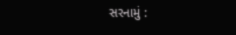સરનામું :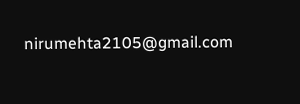nirumehta2105@gmail.com